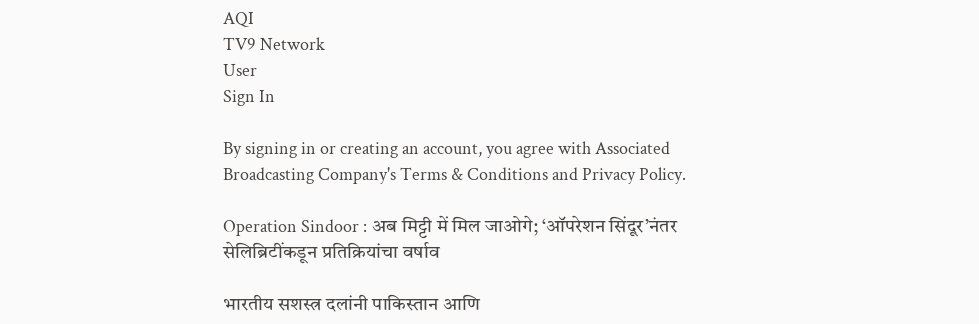AQI
TV9 Network
User
Sign In

By signing in or creating an account, you agree with Associated Broadcasting Company's Terms & Conditions and Privacy Policy.

Operation Sindoor : अब मिट्टी में मिल जाओगे; ‘ऑपरेशन सिंदूर’नंतर सेलिब्रिटींकडून प्रतिक्रियांचा वर्षाव

भारतीय सशस्त्र दलांनी पाकिस्तान आणि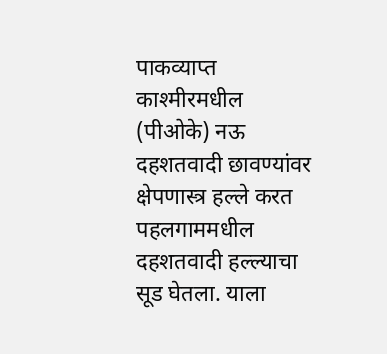पाकव्याप्त काश्मीरमधील (पीओके) नऊ दहशतवादी छावण्यांवर क्षेपणास्त्र हल्ले करत पहलगाममधील दहशतवादी हल्ल्याचा सूड घेतला. याला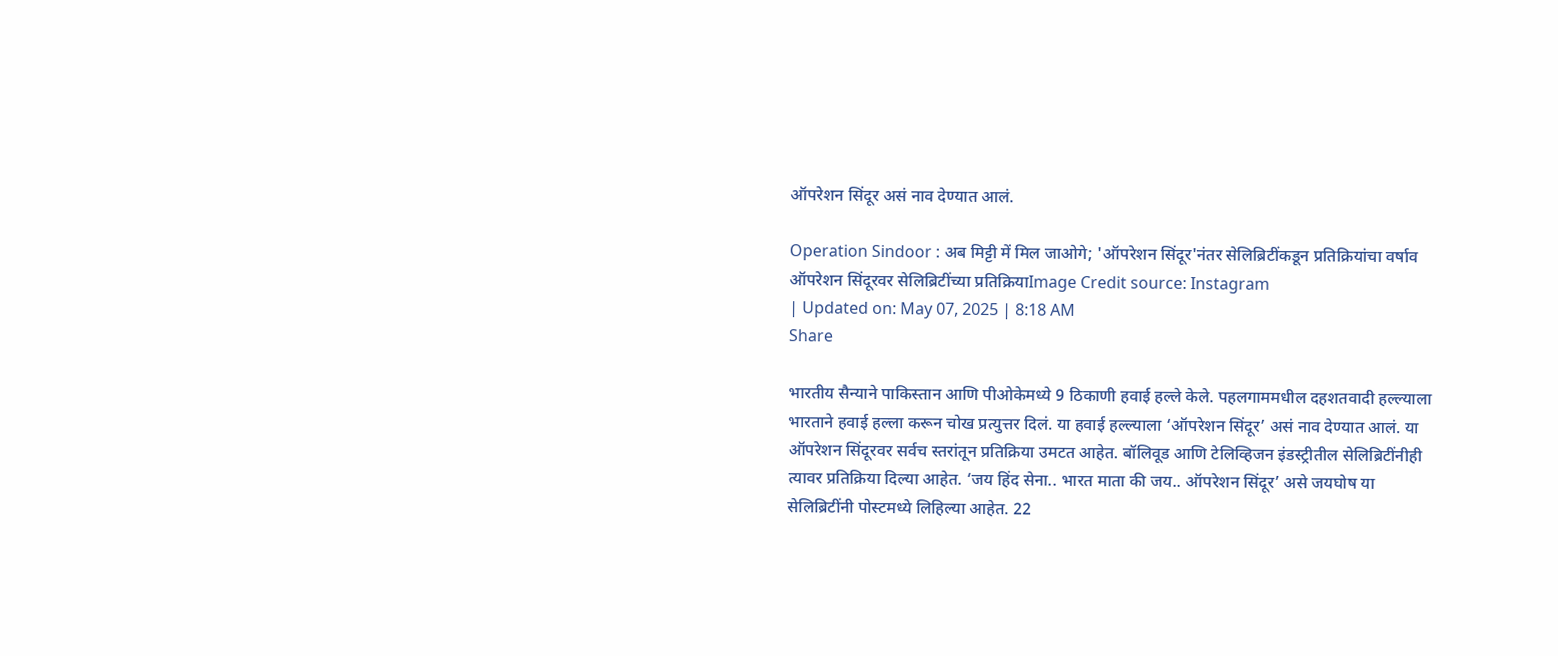ऑपरेशन सिंदूर असं नाव देण्यात आलं.

Operation Sindoor : अब मिट्टी में मिल जाओगे; 'ऑपरेशन सिंदूर'नंतर सेलिब्रिटींकडून प्रतिक्रियांचा वर्षाव
ऑपरेशन सिंदूरवर सेलिब्रिटींच्या प्रतिक्रियाImage Credit source: Instagram
| Updated on: May 07, 2025 | 8:18 AM
Share

भारतीय सैन्याने पाकिस्तान आणि पीओकेमध्ये 9 ठिकाणी हवाई हल्ले केले. पहलगाममधील दहशतवादी हल्ल्याला भारताने हवाई हल्ला करून चोख प्रत्युत्तर दिलं. या हवाई हल्ल्याला ‘ऑपरेशन सिंदूर’ असं नाव देण्यात आलं. या ऑपरेशन सिंदूरवर सर्वच स्तरांतून प्रतिक्रिया उमटत आहेत. बॉलिवूड आणि टेलिव्हिजन इंडस्ट्रीतील सेलिब्रिटींनीही त्यावर प्रतिक्रिया दिल्या आहेत. ‘जय हिंद सेना.. भारत माता की जय.. ऑपरेशन सिंदूर’ असे जयघोष या सेलिब्रिटींनी पोस्टमध्ये लिहिल्या आहेत. 22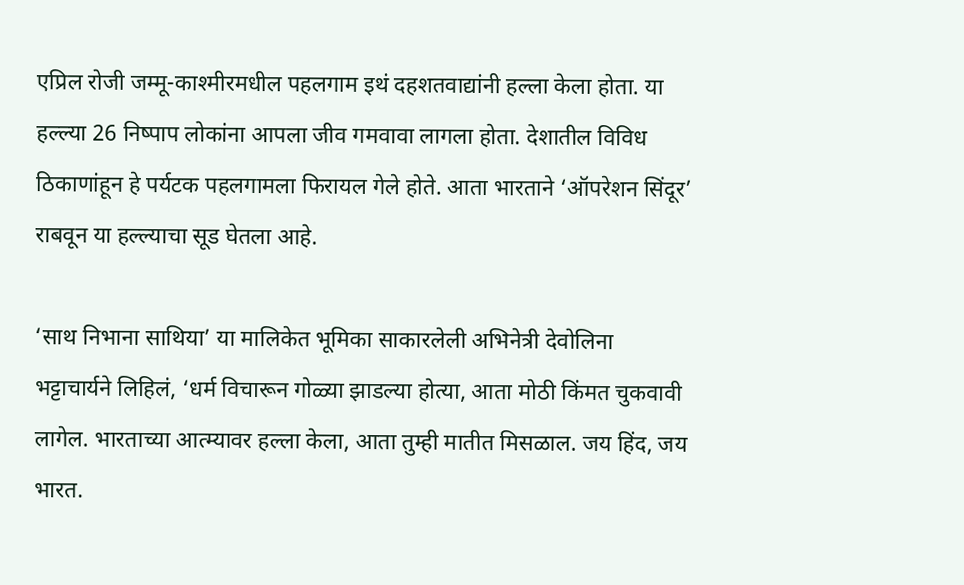एप्रिल रोजी जम्मू-काश्मीरमधील पहलगाम इथं दहशतवाद्यांनी हल्ला केला होता. या हल्ल्या 26 निष्पाप लोकांना आपला जीव गमवावा लागला होता. देशातील विविध ठिकाणांहून हे पर्यटक पहलगामला फिरायल गेले होते. आता भारताने ‘ऑपरेशन सिंदूर’ राबवून या हल्ल्याचा सूड घेतला आहे.

‘साथ निभाना साथिया’ या मालिकेत भूमिका साकारलेली अभिनेत्री देवोलिना भट्टाचार्यने लिहिलं, ‘धर्म विचारून गोळ्या झाडल्या होत्या, आता मोठी किंमत चुकवावी लागेल. भारताच्या आत्म्यावर हल्ला केला, आता तुम्ही मातीत मिसळाल. जय हिंद, जय भारत.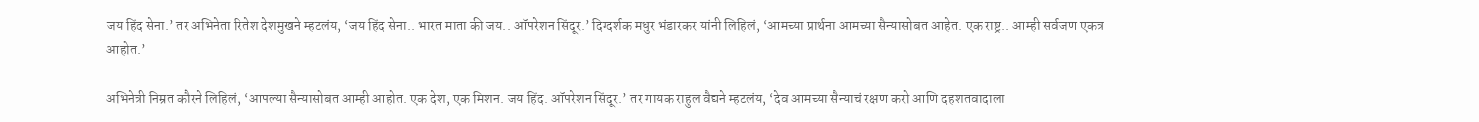जय हिंद सेना.’ तर अभिनेता रितेश देशमुखने म्हटलंय, ‘जय हिंद सेना.. भारत माता की जय.. ऑपरेशन सिंदूर.’ दिग्दर्शक मधुर भंडारकर यांनी लिहिलं, ‘आमच्या प्रार्थना आमच्या सैन्यासोबत आहेत. एक राष्ट्र.. आम्ही सर्वजण एकत्र आहोत.’

अभिनेत्री निम्रत कौरने लिहिलं, ‘आपल्या सैन्यासोबत आम्ही आहोत. एक देश, एक मिशन. जय हिंद. ऑपरेशन सिंदूर.’ तर गायक राहुल वैद्यने म्हटलंय, ‘देव आमच्या सैन्याचं रक्षण करो आणि दहशतवादाला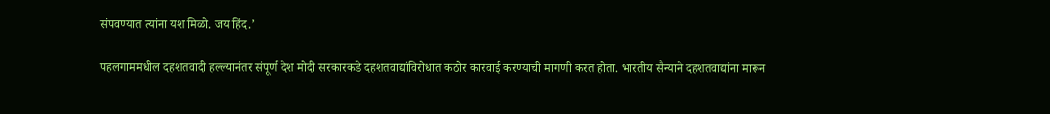संपवण्यात त्यांना यश मिळो. जय हिंद.’

पहलगाममधील दहशतवादी हल्ल्यानंतर संपूर्ण देश मोदी सरकारकडे दहशतवाद्यांविरोधात कठोर कारवाई करण्याची मागणी करत होता. भारतीय सैन्याने दहशतवाद्यांना मारून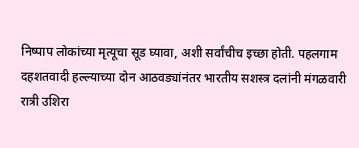निष्पाप लोकांच्या मृत्यूचा सूड घ्यावा, अशी सर्वांचीच इच्छा होती. पहलगाम दहशतवादी हल्ल्याच्या दोन आठवड्यांनंतर भारतीय सशस्त्र दलांनी मंगळवारी रात्री उशिरा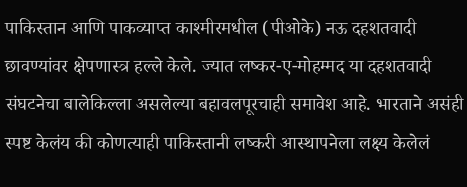पाकिस्तान आणि पाकव्याप्त काश्मीरमधील (पीओके) नऊ दहशतवादी छावण्यांवर क्षेपणास्त्र हल्ले केले. ज्यात लष्कर-ए-मोहम्मद या दहशतवादी संघटनेचा बालेकिल्ला असलेल्या बहावलपूरचाही समावेश आहे. भारताने असंही स्पष्ट केलंय की कोणत्याही पाकिस्तानी लष्करी आस्थापनेला लक्ष्य केलेलं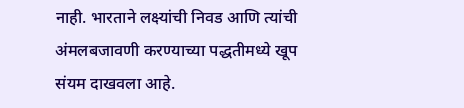नाही. भारताने लक्ष्यांची निवड आणि त्यांची अंमलबजावणी करण्याच्या पद्धतीमध्ये खूप संयम दाखवला आहे.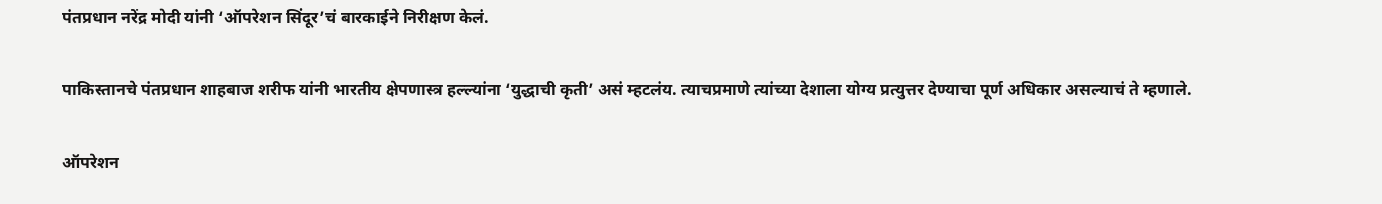पंतप्रधान नरेंद्र मोदी यांनी ‘ऑपरेशन सिंदूर’चं बारकाईने निरीक्षण केलं.

पाकिस्तानचे पंतप्रधान शाहबाज शरीफ यांनी भारतीय क्षेपणास्त्र हल्ल्यांना ‘युद्धाची कृती’ असं म्हटलंय. त्याचप्रमाणे त्यांच्या देशाला योग्य प्रत्युत्तर देण्याचा पूर्ण अधिकार असल्याचं ते म्हणाले.

ऑपरेशन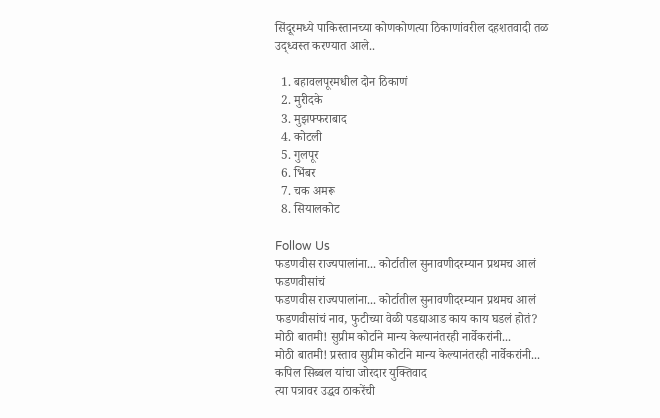सिंदूरमध्ये पाकिस्तानच्या कोणकोणत्या ठिकाणांवरील दहशतवादी तळ उद्ध्वस्त करण्यात आले..

  1. बहावलपूरमधील दोन ठिकाणं
  2. मुरीदके
  3. मुझफ्फराबाद
  4. कोटली
  5. गुलपूर
  6. भिंबर
  7. चक अमरू
  8. सियालकोट

Follow Us
फडणवीस राज्यपालांना... कोर्टातील सुनावणीदरम्यान प्रथमच आलं फडणवीसांचं
फडणवीस राज्यपालांना... कोर्टातील सुनावणीदरम्यान प्रथमच आलं फडणवीसांचं नाव, फुटीच्या वेळी पडद्याआड काय काय घडलं होतं?
मोठी बातमी! सुप्रीम कोर्टाने मान्य केल्यानंतरही नार्वेकरांनी...
मोठी बातमी! प्रस्ताव सुप्रीम कोर्टाने मान्य केल्यानंतरही नार्वेकरांनी... कपिल सिब्बल यांचा जोरदार युक्तिवाद
त्या पत्रावर उद्धव ठाकरेंची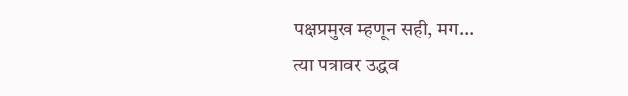पक्षप्रमुख म्हणून सही, मग...
त्या पत्रावर उद्धव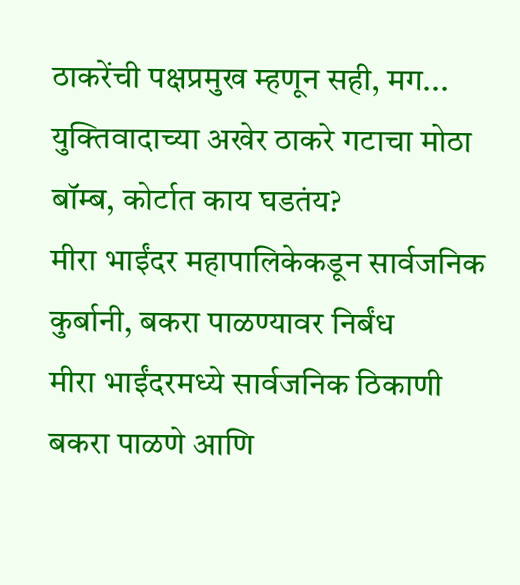ठाकरेंची पक्षप्रमुख म्हणून सही, मग... युक्तिवादाच्या अखेर ठाकरे गटाचा मोठा बॉम्ब, कोर्टात काय घडतंय?
मीरा भाईंदर महापालिकेकडून सार्वजनिक कुर्बानी, बकरा पाळण्यावर निर्बंध
मीरा भाईंदरमध्ये सार्वजनिक ठिकाणी बकरा पाळणे आणि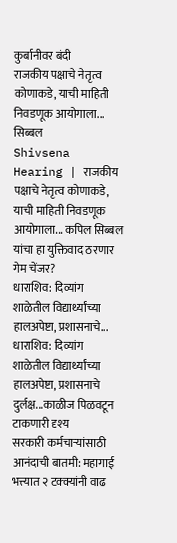कुर्बानीवर बंदी
राजकीय पक्षाचे नेतृत्व कोणाकडे, याची माहिती निवडणूक आयोगाला... सिब्बल
Shivsena Hearing | राजकीय पक्षाचे नेतृत्व कोणाकडे, याची माहिती निवडणूक आयोगाला... कपिल सिब्बल यांचा हा युक्तिवाद ठरणार गेम चेंजर?
धाराशिव: दिव्यांग शाळेतील विद्यार्थ्यांच्या हालअपेष्टा, प्रशासनाचे...
धाराशिव: दिव्यांग शाळेतील विद्यार्थ्यांच्या हालअपेष्टा, प्रशासनाचे दुर्लक्ष...काळीज पिळवटून टाकणारी दृश्य
सरकारी कर्मचाऱ्यांसाठी आनंदाची बातमी: महागाई भत्त्यात २ टक्क्यांनी वाढ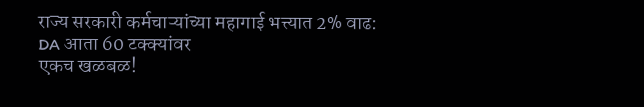राज्य सरकारी कर्मचाऱ्यांच्या महागाई भत्त्यात 2% वाढ: DA आता 60 टक्क्यांवर
एकच खळबळ!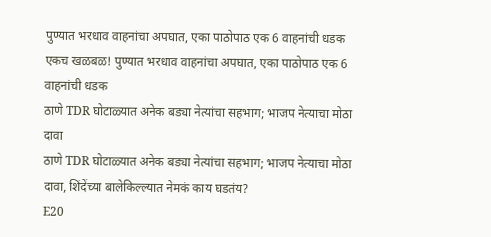पुण्यात भरधाव वाहनांचा अपघात, एका पाठोपाठ एक 6 वाहनांची धडक
एकच खळबळ! पुण्यात भरधाव वाहनांचा अपघात, एका पाठोपाठ एक 6 वाहनांची धडक
ठाणे TDR घोटाळ्यात अनेक बड्या नेत्यांचा सहभाग; भाजप नेत्याचा मोठा दावा
ठाणे TDR घोटाळ्यात अनेक बड्या नेत्यांचा सहभाग; भाजप नेत्याचा मोठा दावा, शिंदेंच्या बालेकिल्ल्यात नेमकं काय घडतंय?
E20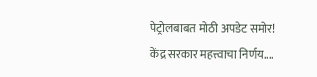पेट्रोलबाबत मोठी अपडेट समोर! केंद्र सरकार महत्त्वाचा निर्णय....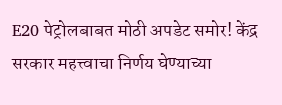E20 पेट्रोलबाबत मोठी अपडेट समोर! केंद्र सरकार महत्त्वाचा निर्णय घेण्याच्या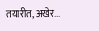तयारीत, अखेर...